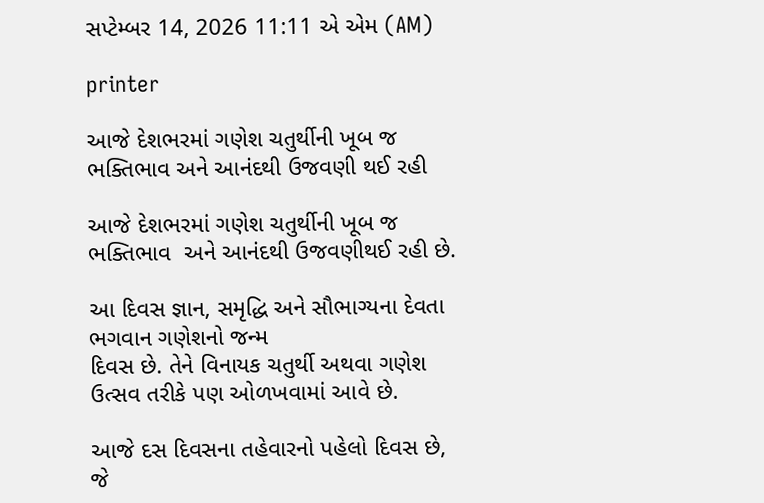સપ્ટેમ્બર 14, 2026 11:11 એ એમ (AM)

printer

આજે દેશભરમાં ગણેશ ચતુર્થીની ખૂબ જ ભક્તિભાવ અને આનંદથી ઉજવણી થઈ રહી

આજે દેશભરમાં ગણેશ ચતુર્થીની ખૂબ જ ભક્તિભાવ  અને આનંદથી ઉજવણીથઈ રહી છે.

આ દિવસ જ્ઞાન, સમૃદ્ધિ અને સૌભાગ્યના દેવતા ભગવાન ગણેશનો જન્મ
દિવસ છે. તેને વિનાયક ચતુર્થી અથવા ગણેશ ઉત્સવ તરીકે પણ ઓળખવામાં આવે છે.

આજે દસ દિવસના તહેવારનો પહેલો દિવસ છે, જે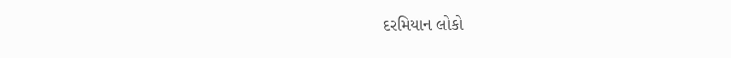દરમિયાન લોકો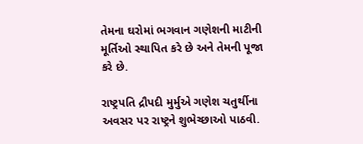તેમના ઘરોમાં ભગવાન ગણેશની માટીની મૂર્તિઓ સ્થાપિત કરે છે અને તેમની પૂજા કરે છે.

રાષ્ટ્રપતિ દ્રૌપદી મુર્મુએ ગણેશ ચતુર્થીના અવસર પર રાષ્ટ્રને શુભેચ્છાઓ પાઠવી.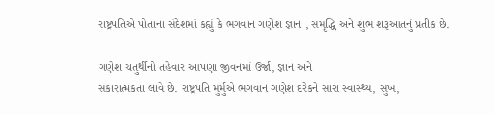રાષ્ટ્રપતિએ પોતાના સંદેશમાં કહ્યું કે ભગવાન ગણેશ જ્ઞાન , સમૃદ્ધિ અને શુભ શરૂઆતનું પ્રતીક છે.

ગણેશ ચતુર્થીનો તહેવાર આપણા જીવનમાં ઉર્જા, જ્ઞાન અને
સકારાત્મકતા લાવે છે. રાષ્ટ્રપતિ મુર્મુએ ભગવાન ગણેશ દરેકને સારા સ્વાસ્થ્ય, સુખ,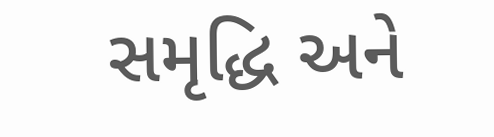સમૃદ્ધિ અને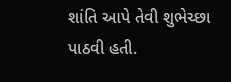શાંતિ આપે તેવી શુભેચ્છા પાઠવી હતી.